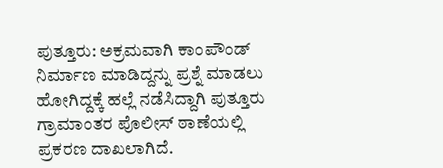ಪುತ್ತೂರು: ಅಕ್ರಮವಾಗಿ ಕಾಂಪೌಂಡ್ ನಿರ್ಮಾಣ ಮಾಡಿದ್ದನ್ನು ಪ್ರಶ್ನೆ ಮಾಡಲು ಹೋಗಿದ್ದಕ್ಕೆ ಹಲ್ಲೆ ನಡೆಸಿದ್ದಾಗಿ ಪುತ್ತೂರು ಗ್ರಾಮಾಂತರ ಪೊಲೀಸ್ ಠಾಣೆಯಲ್ಲಿ ಪ್ರಕರಣ ದಾಖಲಾಗಿದೆ.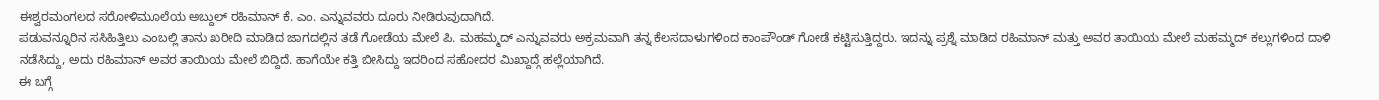ಈಶ್ವರಮಂಗಲದ ಸರೋಳಿಮೂಲೆಯ ಅಬ್ದುಲ್ ರಹಿಮಾನ್ ಕೆ. ಎಂ. ಎನ್ನುವವರು ದೂರು ನೀಡಿರುವುದಾಗಿದೆ.
ಪಡುವನ್ನೂರಿನ ಸಸಿಹಿತ್ತಿಲು ಎಂಬಲ್ಲಿ ತಾನು ಖರೀದಿ ಮಾಡಿದ ಜಾಗದಲ್ಲಿನ ತಡೆ ಗೋಡೆಯ ಮೇಲೆ ಪಿ. ಮಹಮ್ಮದ್ ಎನ್ನುವವರು ಅಕ್ರಮವಾಗಿ ತನ್ನ ಕೆಲಸದಾಳುಗಳಿಂದ ಕಾಂಪೌಂಡ್ ಗೋಡೆ ಕಟ್ಟಿಸುತ್ತಿದ್ದರು. ಇದನ್ನು ಪ್ರಶ್ನೆ ಮಾಡಿದ ರಹಿಮಾನ್ ಮತ್ತು ಅವರ ತಾಯಿಯ ಮೇಲೆ ಮಹಮ್ಮದ್ ಕಲ್ಲುಗಳಿಂದ ದಾಳಿ ನಡೆಸಿದ್ದು, ಅದು ರಹಿಮಾನ್ ಅವರ ತಾಯಿಯ ಮೇಲೆ ಬಿದ್ದಿದೆ. ಹಾಗೆಯೇ ಕತ್ತಿ ಬೀಸಿದ್ದು ಇದರಿಂದ ಸಹೋದರ ಮಿಖ್ದಾದ್ಗೆ ಹಲ್ಲೆಯಾಗಿದೆ.
ಈ ಬಗ್ಗೆ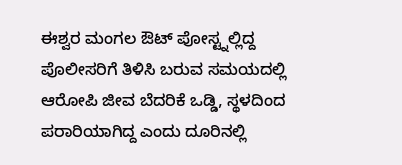ಈಶ್ವರ ಮಂಗಲ ಔಟ್ ಪೋಸ್ಟ್ನಲ್ಲಿದ್ದ ಪೊಲೀಸರಿಗೆ ತಿಳಿಸಿ ಬರುವ ಸಮಯದಲ್ಲಿ ಆರೋಪಿ ಜೀವ ಬೆದರಿಕೆ ಒಡ್ಡಿ, ಸ್ಥಳದಿಂದ ಪರಾರಿಯಾಗಿದ್ದ ಎಂದು ದೂರಿನಲ್ಲಿ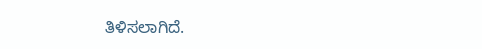ತಿಳಿಸಲಾಗಿದೆ.